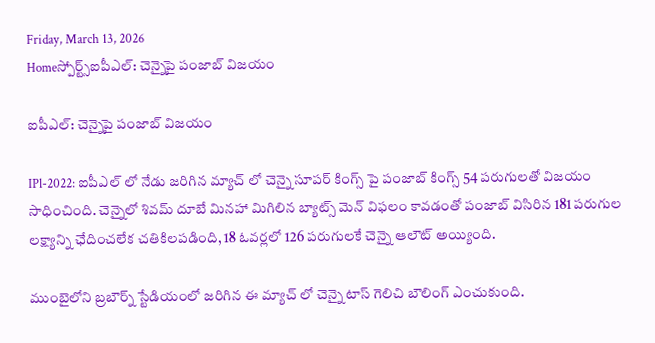Friday, March 13, 2026
Homeస్పోర్ట్స్ఐపీఎల్: చెన్నైపై పంజాబ్ విజయం

ఐపీఎల్: చెన్నైపై పంజాబ్ విజయం

IPl-2022: ఐపీఎల్ లో నేడు జరిగిన మ్యాచ్ లో చెన్నై సూపర్ కింగ్స్ పై పంజాబ్ కింగ్స్ 54 పరుగులతో విజయం సాధించింది. చెన్నైలో శివమ్ దూబే మినహా మిగిలిన బ్యాట్స్ మెన్ విఫలం కావడంతో పంజాబ్ విసిరిన 181 పరుగుల లక్ష్యాన్ని ఛేదించలేక చతికిలపడింది, 18 ఓవర్లలో 126 పరుగులకే చెన్నై ఆలౌట్ అయ్యింది.

ముంబైలోని బ్రబౌర్న్ స్టేడియంలో జరిగిన ఈ మ్యాచ్ లో చెన్నై టాస్ గెలిచి బౌలింగ్ ఎంచుకుంది.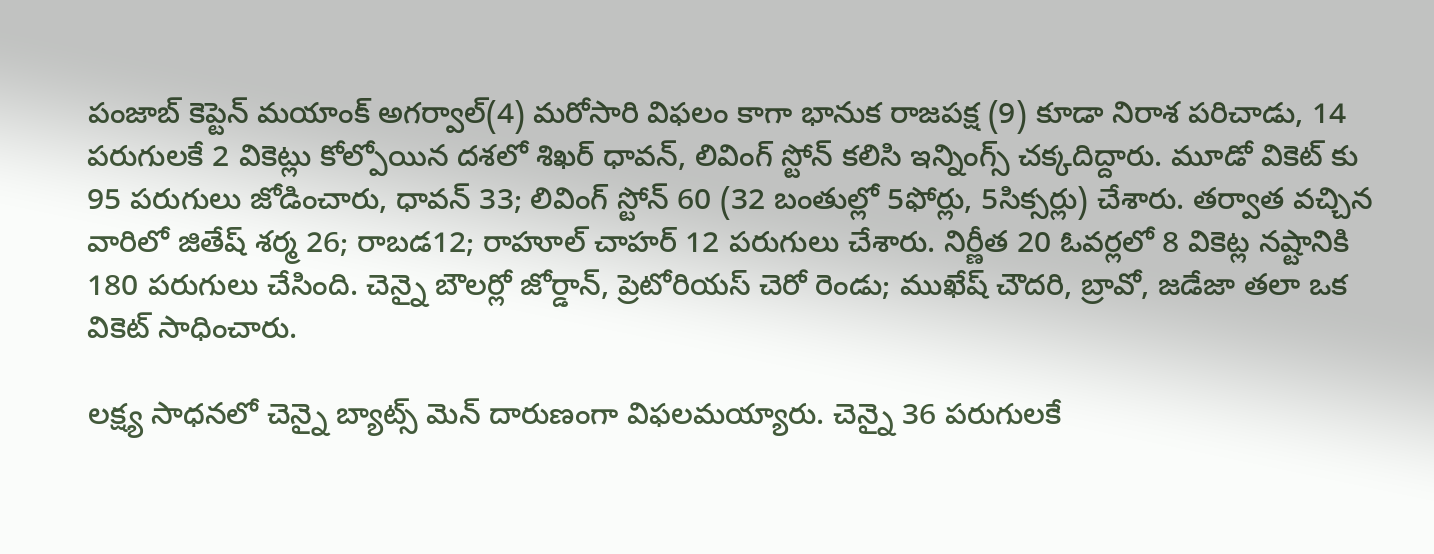పంజాబ్ కెప్టెన్ మయాంక్ అగర్వాల్(4) మరోసారి విఫలం కాగా భానుక రాజపక్ష (9) కూడా నిరాశ పరిచాడు, 14 పరుగులకే 2 వికెట్లు కోల్పోయిన దశలో శిఖర్ ధావన్, లివింగ్ స్టోన్ కలిసి ఇన్నింగ్స్ చక్కదిద్దారు. మూడో వికెట్ కు 95 పరుగులు జోడించారు, ధావన్ 33; లివింగ్ స్టోన్ 60 (32 బంతుల్లో 5ఫోర్లు, 5సిక్సర్లు) చేశారు. తర్వాత వచ్చిన వారిలో జితేష్ శర్మ 26; రాబడ12; రాహూల్ చాహర్ 12 పరుగులు చేశారు. నిర్ణీత 20 ఓవర్లలో 8 వికెట్ల నష్టానికి 180 పరుగులు చేసింది. చెన్నై బౌలర్లో జోర్డాన్, ప్రెటోరియస్ చెరో రెండు; ముఖేష్ చౌదరి, బ్రావో, జడేజా తలా ఒక వికెట్ సాధించారు.

లక్ష్య సాధనలో చెన్నై బ్యాట్స్ మెన్ దారుణంగా విఫలమయ్యారు. చెన్నై 36 పరుగులకే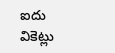ఐదు వికెట్లు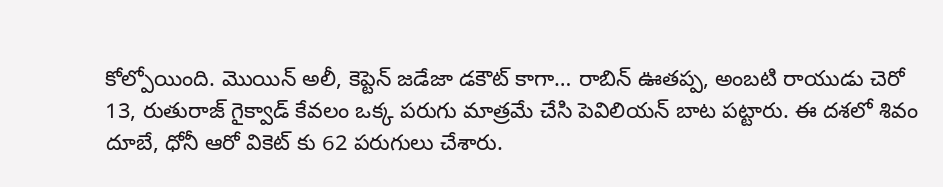కోల్పోయింది. మొయిన్ అలీ, కెప్టెన్ జడేజా డకౌట్ కాగా… రాబిన్ ఊతప్ప, అంబటి రాయుడు చెరో 13, రుతురాజ్ గైక్వాడ్ కేవలం ఒక్క పరుగు మాత్రమే చేసి పెవిలియన్ బాట పట్టారు. ఈ దశలో శివం దూబే, ధోనీ ఆరో వికెట్ కు 62 పరుగులు చేశారు.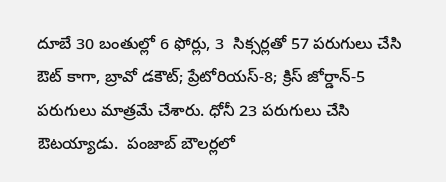దూబే 30 బంతుల్లో 6 ఫోర్లు, 3  సిక్సర్లతో 57 పరుగులు చేసి ఔట్ కాగా, బ్రావో డకౌట్; ప్రేటోరియస్-8; క్రిస్ జోర్డాన్-5 పరుగులు మాత్రమే చేశారు. ధోనీ 23 పరుగులు చేసి ఔటయ్యాడు.  పంజాబ్ బౌలర్లలో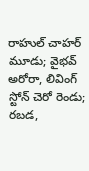రాహుల్ చాహర్ మూడు; వైభవ్ అరోరా, లివింగ్ స్టోన్ చెరో రెండు; రబడ,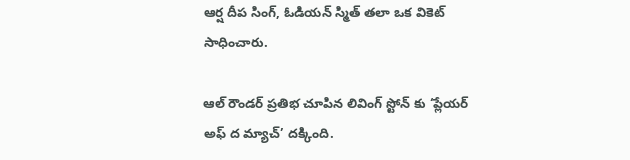ఆర్ష దీప సింగ్, ఓడియన్ స్మిత్ తలా ఒక వికెట్ సాధించారు.

ఆల్ రౌండర్ ప్రతిభ చూపిన లివింగ్ స్టోన్ కు ‘ప్లేయర్ అఫ్ ద మ్యాచ్’ దక్కింది.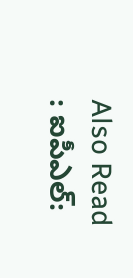Also Read : ఐపీఎల్: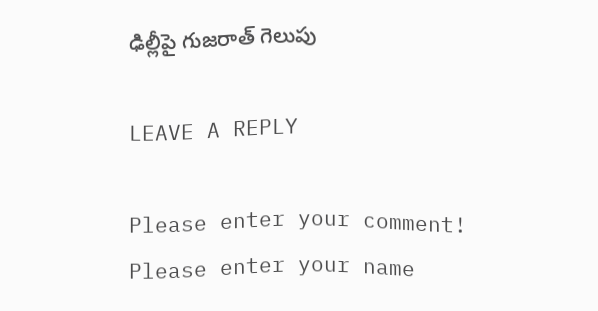ఢిల్లీపై గుజరాత్ గెలుపు

LEAVE A REPLY

Please enter your comment!
Please enter your name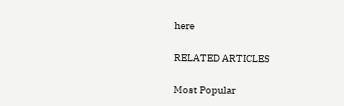here

RELATED ARTICLES

Most Popular